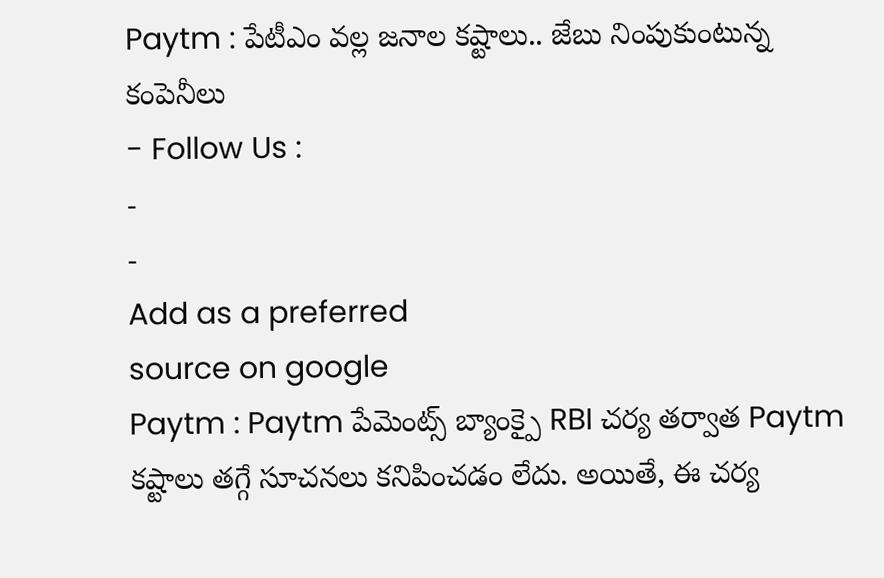Paytm : పేటీఎం వల్ల జనాల కష్టాలు.. జేబు నింపుకుంటున్న కంపెనీలు
- Follow Us :
-
-
Add as a preferred
source on google
Paytm : Paytm పేమెంట్స్ బ్యాంక్పై RBI చర్య తర్వాత Paytm కష్టాలు తగ్గే సూచనలు కనిపించడం లేదు. అయితే, ఈ చర్య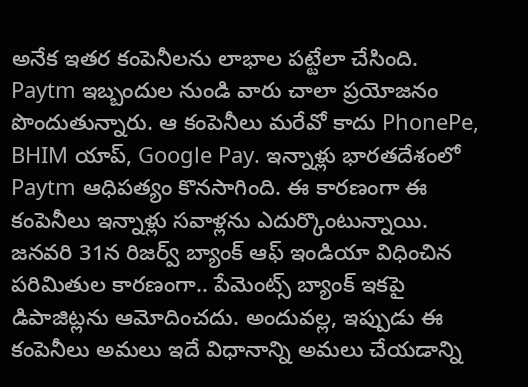అనేక ఇతర కంపెనీలను లాభాల పట్టేలా చేసింది. Paytm ఇబ్బందుల నుండి వారు చాలా ప్రయోజనం పొందుతున్నారు. ఆ కంపెనీలు మరేవో కాదు PhonePe, BHIM యాప్, Google Pay. ఇన్నాళ్లు భారతదేశంలో Paytm ఆధిపత్యం కొనసాగింది. ఈ కారణంగా ఈ కంపెనీలు ఇన్నాళ్లు సవాళ్లను ఎదుర్కొంటున్నాయి. జనవరి 31న రిజర్వ్ బ్యాంక్ ఆఫ్ ఇండియా విధించిన పరిమితుల కారణంగా.. పేమెంట్స్ బ్యాంక్ ఇకపై డిపాజిట్లను ఆమోదించదు. అందువల్ల, ఇప్పుడు ఈ కంపెనీలు అమలు ఇదే విధానాన్ని అమలు చేయడాన్ని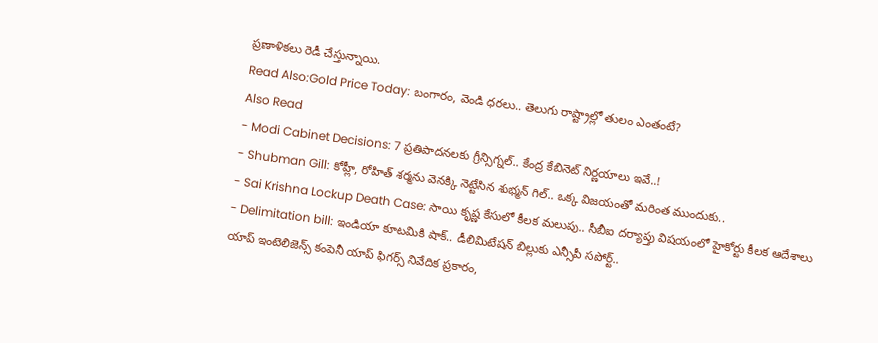ప్రణాళికలు రెడీ చేస్తున్నాయి.
Read Also:Gold Price Today: బంగారం, వెండి ధరలు.. తెలుగు రాష్ట్రాల్లో తులం ఎంతంటే?
Also Read
- Modi Cabinet Decisions: 7 ప్రతిపాదనలకు గ్రీన్సిగ్నల్.. కేంద్ర కేబినెట్ నిర్ణయాలు ఇవే..!
- Shubman Gill: కోహ్లీ, రోహిత్ శర్మను వెనక్కి నెట్టేసిన శుభ్మన్ గిల్.. ఒక్క విజయంతో మరింత ముందుకు..
- Sai Krishna Lockup Death Case: సాయి కృష్ణ కేసులో కీలక మలుపు.. సీబీఐ దర్యాప్తు విషయంలో హైకోర్టు కీలక ఆదేశాలు
- Delimitation bill: ఇండియా కూటమికి షాక్.. డీలిమిటేషన్ బిల్లుకు ఎన్సీపీ సపోర్ట్..
యాప్ ఇంటెలిజెన్స్ కంపెనీ యాప్ ఫిగర్స్ నివేదిక ప్రకారం,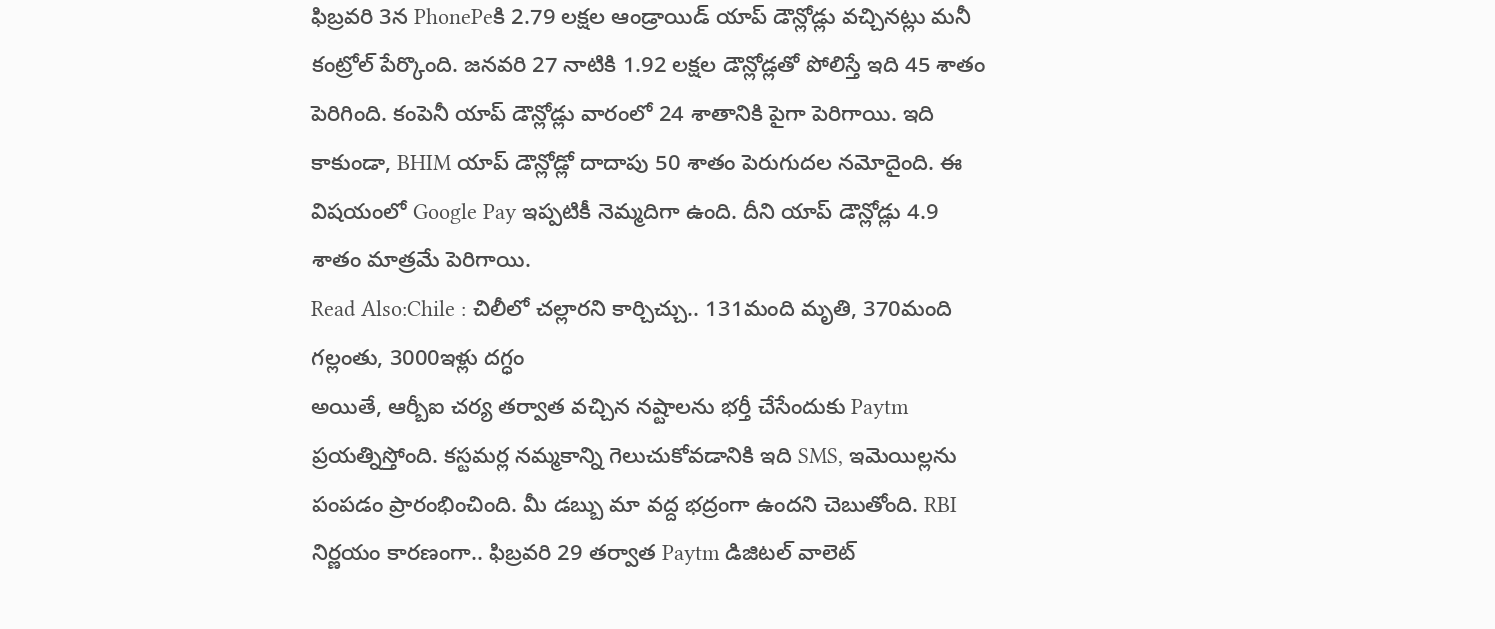ఫిబ్రవరి 3న PhonePeకి 2.79 లక్షల ఆండ్రాయిడ్ యాప్ డౌన్లోడ్లు వచ్చినట్లు మనీ కంట్రోల్ పేర్కొంది. జనవరి 27 నాటికి 1.92 లక్షల డౌన్లోడ్లతో పోలిస్తే ఇది 45 శాతం పెరిగింది. కంపెనీ యాప్ డౌన్లోడ్లు వారంలో 24 శాతానికి పైగా పెరిగాయి. ఇది కాకుండా, BHIM యాప్ డౌన్లోడ్లో దాదాపు 50 శాతం పెరుగుదల నమోదైంది. ఈ విషయంలో Google Pay ఇప్పటికీ నెమ్మదిగా ఉంది. దీని యాప్ డౌన్లోడ్లు 4.9 శాతం మాత్రమే పెరిగాయి.
Read Also:Chile : చిలీలో చల్లారని కార్చిచ్చు.. 131మంది మృతి, 370మంది గల్లంతు, 3000ఇళ్లు దగ్ధం
అయితే, ఆర్బీఐ చర్య తర్వాత వచ్చిన నష్టాలను భర్తీ చేసేందుకు Paytm ప్రయత్నిస్తోంది. కస్టమర్ల నమ్మకాన్ని గెలుచుకోవడానికి ఇది SMS, ఇమెయిల్లను పంపడం ప్రారంభించింది. మీ డబ్బు మా వద్ద భద్రంగా ఉందని చెబుతోంది. RBI నిర్ణయం కారణంగా.. ఫిబ్రవరి 29 తర్వాత Paytm డిజిటల్ వాలెట్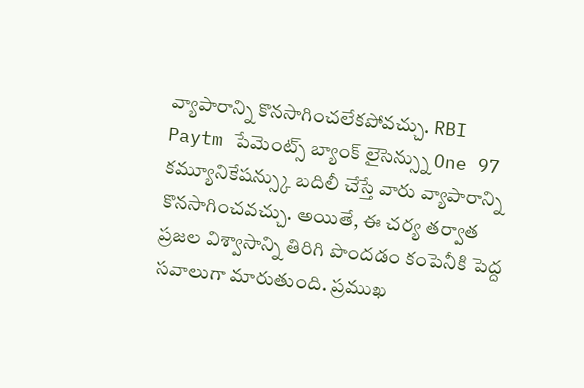వ్యాపారాన్ని కొనసాగించలేకపోవచ్చు. RBI Paytm పేమెంట్స్ బ్యాంక్ లైసెన్స్ను One 97 కమ్యూనికేషన్స్కు బదిలీ చేస్తే వారు వ్యాపారాన్ని కొనసాగించవచ్చు. అయితే, ఈ చర్య తర్వాత ప్రజల విశ్వాసాన్ని తిరిగి పొందడం కంపెనీకి పెద్ద సవాలుగా మారుతుంది. ప్రముఖ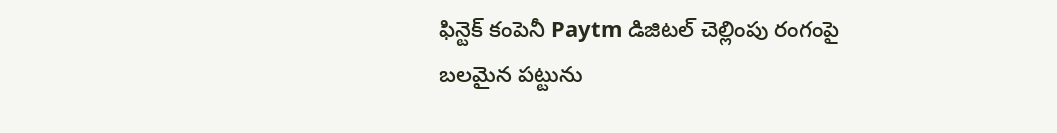ఫిన్టెక్ కంపెనీ Paytm డిజిటల్ చెల్లింపు రంగంపై బలమైన పట్టును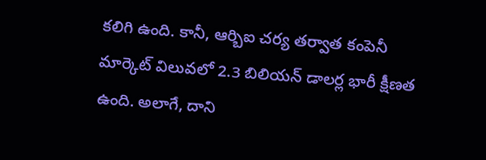కలిగి ఉంది. కానీ, ఆర్బిఐ చర్య తర్వాత కంపెనీ మార్కెట్ విలువలో 2.3 బిలియన్ డాలర్ల భారీ క్షీణత ఉంది. అలాగే, దాని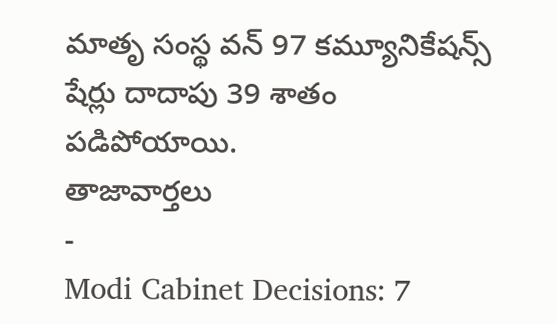మాతృ సంస్థ వన్ 97 కమ్యూనికేషన్స్ షేర్లు దాదాపు 39 శాతం పడిపోయాయి.
తాజావార్తలు
-
Modi Cabinet Decisions: 7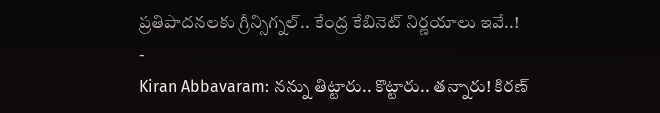ప్రతిపాదనలకు గ్రీన్సిగ్నల్.. కేంద్ర కేబినెట్ నిర్ణయాలు ఇవే..!
-
Kiran Abbavaram: నన్ను తిట్టారు.. కొట్టారు.. తన్నారు! కిరణ్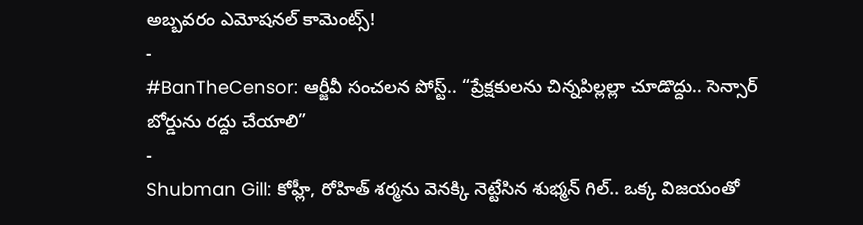అబ్బవరం ఎమోషనల్ కామెంట్స్!
-
#BanTheCensor: ఆర్జీవీ సంచలన పోస్ట్.. “ప్రేక్షకులను చిన్నపిల్లల్లా చూడొద్దు.. సెన్సార్ బోర్డును రద్దు చేయాలి”
-
Shubman Gill: కోహ్లీ, రోహిత్ శర్మను వెనక్కి నెట్టేసిన శుభ్మన్ గిల్.. ఒక్క విజయంతో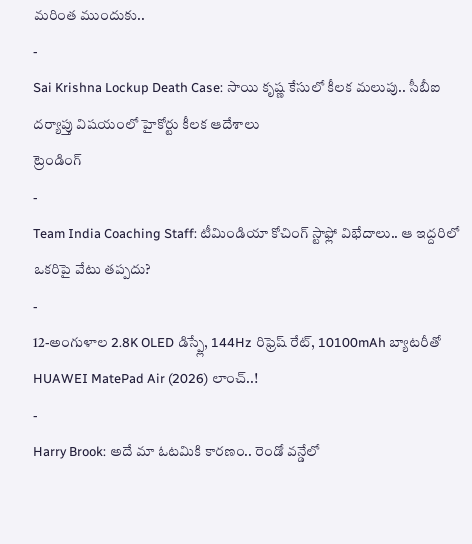మరింత ముందుకు..
-
Sai Krishna Lockup Death Case: సాయి కృష్ణ కేసులో కీలక మలుపు.. సీబీఐ దర్యాప్తు విషయంలో హైకోర్టు కీలక ఆదేశాలు
ట్రెండింగ్
-
Team India Coaching Staff: టీమిండియా కోచింగ్ స్టాఫ్లో విభేదాలు.. ఆ ఇద్దరిలో ఒకరిపై వేటు తప్పదు?
-
12-అంగుళాల 2.8K OLED డిస్ప్లే, 144Hz రిఫ్రెష్ రేట్, 10100mAh బ్యాటరీతో HUAWEI MatePad Air (2026) లాంచ్..!
-
Harry Brook: అదే మా ఓటమికి కారణం.. రెండో వన్డేలో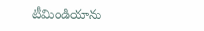టీమిండియాను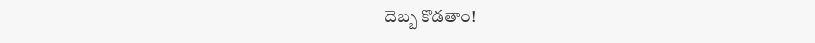దెబ్బ కొడతాం!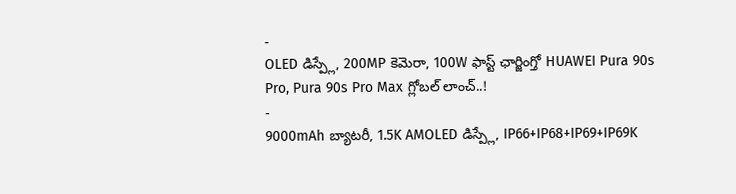-
OLED డిస్ప్లే, 200MP కెమెరా, 100W ఫాస్ట్ ఛార్జింగ్తో HUAWEI Pura 90s Pro, Pura 90s Pro Max గ్లోబల్ లాంచ్..!
-
9000mAh బ్యాటరీ, 1.5K AMOLED డిస్ప్లే, IP66+IP68+IP69+IP69K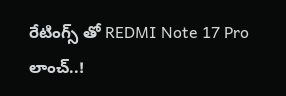రేటింగ్స్ తో REDMI Note 17 Pro లాంచ్..!